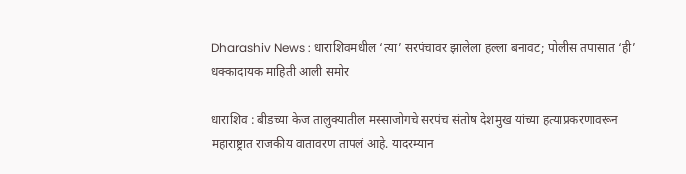Dharashiv News : धाराशिवमधील ‘त्या’ सरपंचावर झालेला हल्ला बनावट; पोलीस तपासात ‘ही’ धक्कादायक माहिती आली समोर

धाराशिव : बीडच्या केज तालुक्यातील मस्साजोगचे सरपंच संतोष देशमुख यांच्या हत्याप्रकरणावरून महाराष्ट्रात राजकीय वातावरण तापलं आहे. यादरम्यान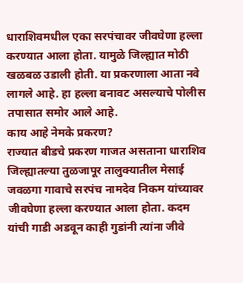धाराशिवमधील एका सरपंचावर जीवघेणा हल्ला करण्यात आला होता. यामुळे जिल्ह्यात मोठी खळबळ उडाली होती. या प्रकरणाला आता नवे लागले आहे. हा हल्ला बनावट असल्याचे पोलीस तपासात समोर आले आहे.
काय आहे नेमके प्रकरण?
राज्यात बीडचे प्रकरण गाजत असताना धाराशिव जिल्ह्यातल्या तुळजापूर तालुक्यातील मेसाई जवळगा गावाचे सरपंच नामदेव निकम यांच्यावर जीवघेणा हल्ला करण्यात आला होता. कदम यांची गाडी अडवून काही गुडांनी त्यांना जीवे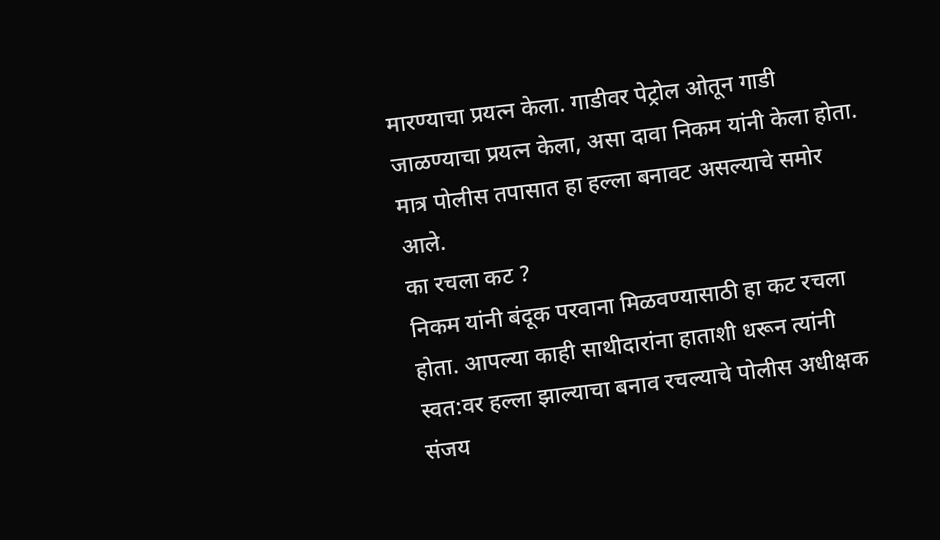मारण्याचा प्रयत्न केला. गाडीवर पेट्रोल ओतून गाडी जाळण्याचा प्रयत्न केला, असा दावा निकम यांनी केला होता. मात्र पोलीस तपासात हा हल्ला बनावट असल्याचे समोर आले.
का रचला कट ?
निकम यांनी बंदूक परवाना मिळवण्यासाठी हा कट रचला होता. आपल्या काही साथीदारांना हाताशी धरून त्यांनी स्वत:वर हल्ला झाल्याचा बनाव रचल्याचे पोलीस अधीक्षक संजय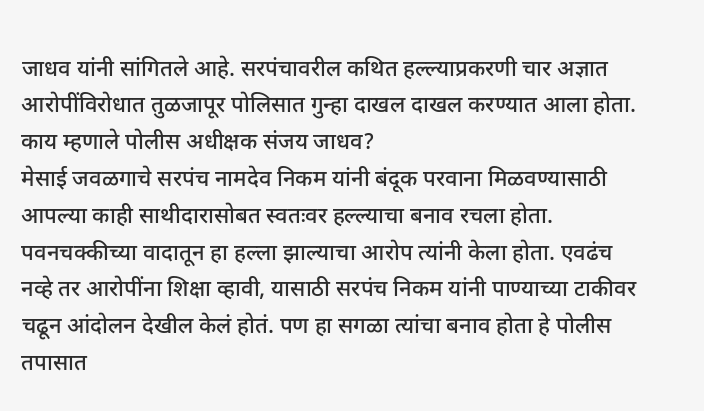जाधव यांनी सांगितले आहे. सरपंचावरील कथित हल्ल्याप्रकरणी चार अज्ञात आरोपींविरोधात तुळजापूर पोलिसात गुन्हा दाखल दाखल करण्यात आला होता.
काय म्हणाले पोलीस अधीक्षक संजय जाधव?
मेसाई जवळगाचे सरपंच नामदेव निकम यांनी बंदूक परवाना मिळवण्यासाठी आपल्या काही साथीदारासोबत स्वतःवर हल्ल्याचा बनाव रचला होता. पवनचक्कीच्या वादातून हा हल्ला झाल्याचा आरोप त्यांनी केला होता. एवढंच नव्हे तर आरोपींना शिक्षा व्हावी, यासाठी सरपंच निकम यांनी पाण्याच्या टाकीवर चढून आंदोलन देखील केलं होतं. पण हा सगळा त्यांचा बनाव होता हे पोलीस तपासात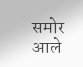समोर आले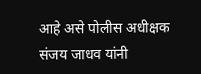आहे असे पोलीस अधीक्षक संजय जाधव यांनी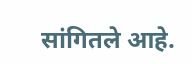सांगितले आहे.